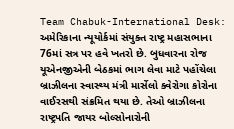Team Chabuk-International Desk: અમેરિકાના ન્યૂયોર્કમાં સંયુક્ત રાષ્ટ્ર મહાસભાના 76માં સત્ર પર હવે ખતરો છે. બુધવારના રોજ યૂએનજીએની બેઠકમાં ભાગ લેવા માટે પહોંચેલા બ્રાઝીલના સ્વાસ્થ્ય મંત્રી માર્સેલો ક્વેરોગા કોરોના વાઈરસથી સંક્રમિત થયા છે. તેઓ બ્રાઝીલના રાષ્ટ્રપતિ જાયર બોલ્સોનારોની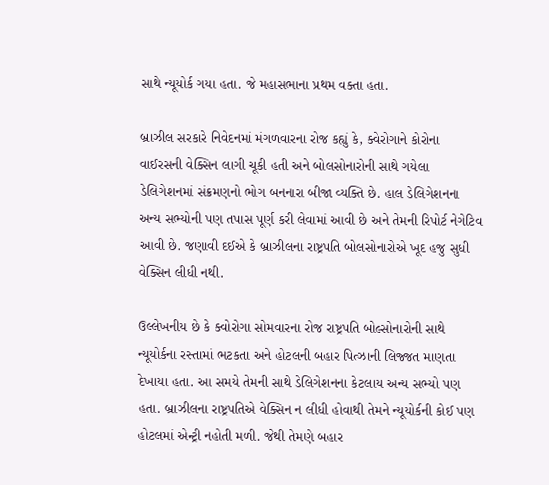સાથે ન્યૂયોર્ક ગયા હતા. જે મહાસભાના પ્રથમ વક્તા હતા.

બ્રાઝીલ સરકારે નિવેદનમાં મંગળવારના રોજ કહ્યું કે, ક્વેરોગાને કોરોના વાઈરસની વેક્સિન લાગી ચૂકી હતી અને બોલસોનારોની સાથે ગયેલા ડેલિગેશનમાં સંક્રમણનો ભોગ બનનારા બીજા વ્યક્તિ છે. હાલ ડેલિગેશનના અન્ય સભ્યોની પણ તપાસ પૂર્ણ કરી લેવામાં આવી છે અને તેમની રિપોર્ટ નેગેટિવ આવી છે. જણાવી દઈએ કે બ્રાઝીલના રાષ્ટ્રપતિ બોલસોનારોએ ખૂદ હજુ સુધી વેક્સિન લીધી નથી.

ઉલ્લેખનીય છે કે ક્વોરોગા સોમવારના રોજ રાષ્ટ્રપતિ બોલ્સોનારોની સાથે ન્યૂયોર્કના રસ્તામાં ભટકતા અને હોટલની બહાર પિત્ઝાની લિજ્જત માણતા દેખાયા હતા. આ સમયે તેમની સાથે ડેલિગેશનના કેટલાય અન્ય સભ્યો પણ હતા. બ્રાઝીલના રાષ્ટ્રપતિએ વેક્સિન ન લીધી હોવાથી તેમને ન્યૂયોર્કની કોઈ પણ હોટલમાં એન્ટ્રી નહોતી મળી. જેથી તેમણે બહાર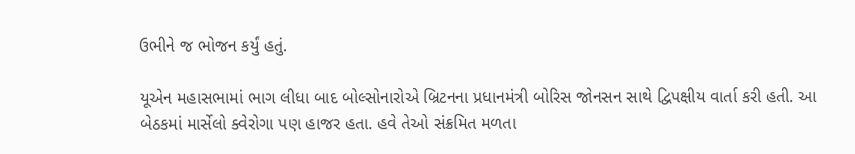ઉભીને જ ભોજન કર્યું હતું.

યૂએન મહાસભામાં ભાગ લીધા બાદ બોલ્સોનારોએ બ્રિટનના પ્રધાનમંત્રી બોરિસ જોનસન સાથે દ્વિપક્ષીય વાર્તા કરી હતી. આ બેઠકમાં માર્સેલો ક્વેરોગા પણ હાજર હતા. હવે તેઓ સંક્રમિત મળતા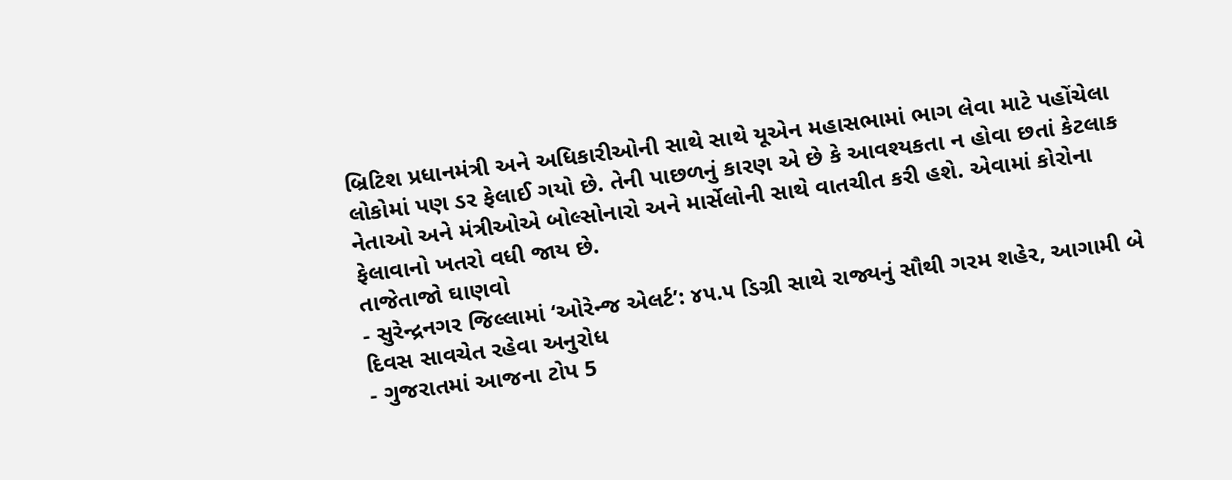બ્રિટિશ પ્રધાનમંત્રી અને અધિકારીઓની સાથે સાથે યૂએન મહાસભામાં ભાગ લેવા માટે પહોંચેલા લોકોમાં પણ ડર ફેલાઈ ગયો છે. તેની પાછળનું કારણ એ છે કે આવશ્યકતા ન હોવા છતાં કેટલાક નેતાઓ અને મંત્રીઓએ બોલ્સોનારો અને માર્સેલોની સાથે વાતચીત કરી હશે. એવામાં કોરોના ફેલાવાનો ખતરો વધી જાય છે.
તાજેતાજો ઘાણવો
- સુરેન્દ્રનગર જિલ્લામાં ‘ઓરેન્જ એલર્ટ’: ૪૫.૫ ડિગ્રી સાથે રાજ્યનું સૌથી ગરમ શહેર, આગામી બે દિવસ સાવચેત રહેવા અનુરોધ
- ગુજરાતમાં આજના ટોપ 5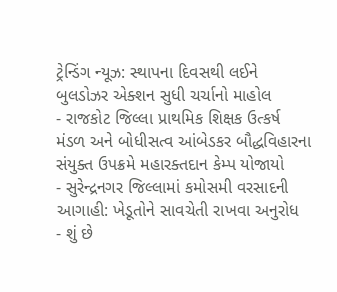ટ્રેન્ડિંગ ન્યૂઝ: સ્થાપના દિવસથી લઈને બુલડોઝર એક્શન સુધી ચર્ચાનો માહોલ
- રાજકોટ જિલ્લા પ્રાથમિક શિક્ષક ઉત્કર્ષ મંડળ અને બોધીસત્વ આંબેડકર બૌદ્ધવિહારના સંયુક્ત ઉપક્રમે મહારક્તદાન કેમ્પ યોજાયો
- સુરેન્દ્રનગર જિલ્લામાં કમોસમી વરસાદની આગાહી: ખેડૂતોને સાવચેતી રાખવા અનુરોધ
- શું છે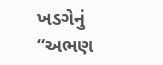ખડગેનું “અભણ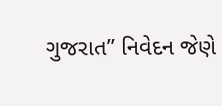ગુજરાત” નિવેદન જેણે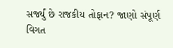સર્જ્યું છે રાજકીય તોફાન? જાણો સંપૂર્ણ વિગત